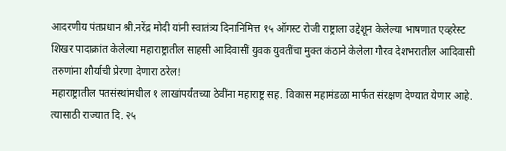आदरणीय पंतप्रधान श्री.नरेंद्र मोदी यांनी स्वातंत्र्य दिनानिमित्त १५ ऑगस्ट रोजी राष्ट्राला उद्देशून केलेल्या भाषणात एव्हरेस्ट शिखर पादाक्रांत केलेल्या महाराष्ट्रातील साहसी आदिवासीं युवक युवतींचा मुक्त कंठाने केलेला गौरव देशभरातील आदिवासी तरुणांना शौर्याची प्रेरणा देणारा ठरेल!
महाराष्ट्रातील पतसंस्थांमधील १ लाखांपर्यंतच्या ठेवींना महाराष्ट्र सह. विकास महामंडळा मार्फत संरक्षण देण्यात येणार आहे. त्यासाठी राज्यात दि. २५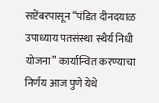सप्टेंबरपासून “पंडित दीनदयाळ उपाध्याय पतसंस्था स्थैर्य निधी योजना” कार्यान्वित करण्याचा निर्णय आज पुणे येथे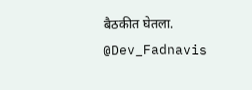बैठकीत घेतला.
@Dev_Fadnavis